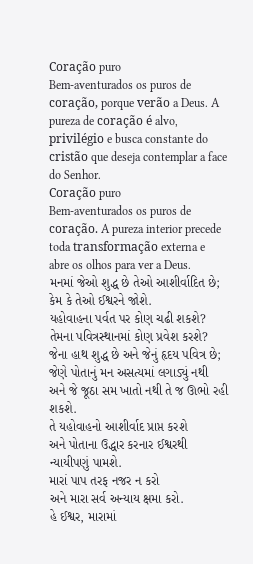Coração puro
Bem-aventurados os puros de coração, porque verão a Deus. A pureza de coração é alvo, privilégio e busca constante do cristão que deseja contemplar a face do Senhor.
Coração puro
Bem-aventurados os puros de coração. A pureza interior precede toda transformação externa e abre os olhos para ver a Deus.
મનમાં જેઓ શુદ્ધ છે તેઓ આશીર્વાદિત છે;
કેમ કે તેઓ ઈશ્વરને જોશે.
યહોવાહના પર્વત પર કોણ ચઢી શકશે?
તેમના પવિત્રસ્થાનમાં કોણ પ્રવેશ કરશે?
જેના હાથ શુદ્ધ છે અને જેનું હૃદય પવિત્ર છે;
જેણે પોતાનું મન અસત્યમાં લગાડ્યું નથી
અને જે જૂઠા સમ ખાતો નથી તે જ ઊભો રહી શકશે.
તે યહોવાહનો આશીર્વાદ પ્રાપ્ત કરશે
અને પોતાના ઉદ્ધાર કરનાર ઈશ્વરથી ન્યાયીપણું પામશે.
મારાં પાપ તરફ નજર ન કરો
અને મારા સર્વ અન્યાય ક્ષમા કરો.
હે ઈશ્વર, મારામાં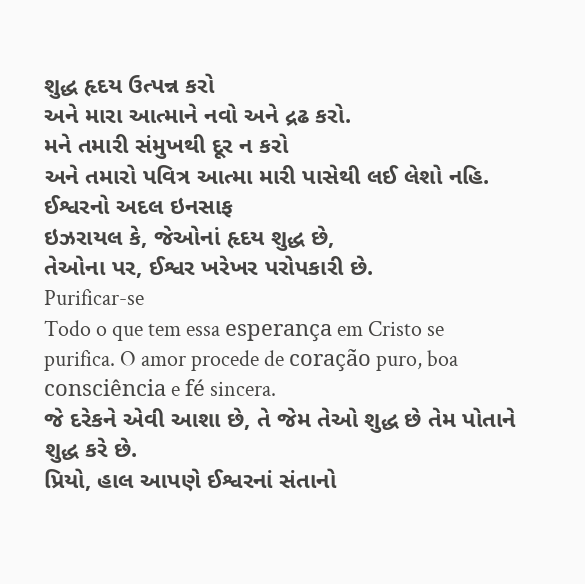શુદ્ધ હૃદય ઉત્પન્ન કરો
અને મારા આત્માને નવો અને દ્રઢ કરો.
મને તમારી સંમુખથી દૂર ન કરો
અને તમારો પવિત્ર આત્મા મારી પાસેથી લઈ લેશો નહિ.
ઈશ્વરનો અદલ ઇનસાફ
ઇઝરાયલ કે, જેઓનાં હૃદય શુદ્ધ છે,
તેઓના પર, ઈશ્વર ખરેખર પરોપકારી છે.
Purificar-se
Todo o que tem essa esperança em Cristo se purifica. O amor procede de coração puro, boa consciência e fé sincera.
જે દરેકને એવી આશા છે, તે જેમ તેઓ શુદ્ધ છે તેમ પોતાને શુદ્ધ કરે છે.
પ્રિયો, હાલ આપણે ઈશ્વરનાં સંતાનો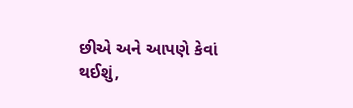છીએ અને આપણે કેવાં થઈશું,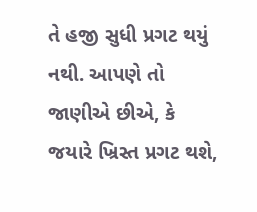તે હજી સુધી પ્રગટ થયું નથી. આપણે તો જાણીએ છીએ, કે જયારે ખ્રિસ્ત પ્રગટ થશે,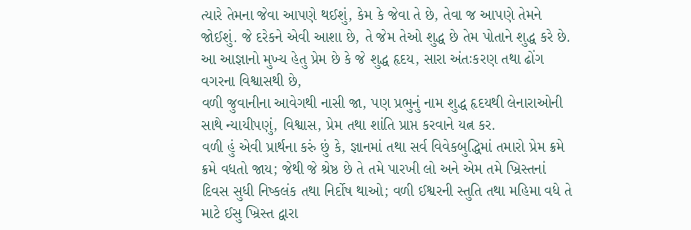ત્યારે તેમના જેવા આપણે થઈશું, કેમ કે જેવા તે છે, તેવા જ આપણે તેમને જોઈશું. જે દરેકને એવી આશા છે, તે જેમ તેઓ શુદ્ધ છે તેમ પોતાને શુદ્ધ કરે છે.
આ આજ્ઞાનો મુખ્ય હેતુ પ્રેમ છે કે જે શુદ્ધ હૃદય, સારા અંતઃકરણ તથા ઢોંગ વગરના વિશ્વાસથી છે,
વળી જુવાનીના આવેગથી નાસી જા, પણ પ્રભુનું નામ શુદ્ધ હૃદયથી લેનારાઓની સાથે ન્યાયીપણું, વિશ્વાસ, પ્રેમ તથા શાંતિ પ્રાપ્ત કરવાને યત્ન કર.
વળી હું એવી પ્રાર્થના કરું છું કે, જ્ઞાનમાં તથા સર્વ વિવેકબુદ્ધિમાં તમારો પ્રેમ ક્રમે ક્રમે વધતો જાય; જેથી જે શ્રેષ્ઠ છે તે તમે પારખી લો અને એમ તમે ખ્રિસ્તનાં દિવસ સુધી નિષ્કલંક તથા નિર્દોષ થાઓ; વળી ઈશ્વરની સ્તુતિ તથા મહિમા વધે તે માટે ઈસુ ખ્રિસ્ત દ્વારા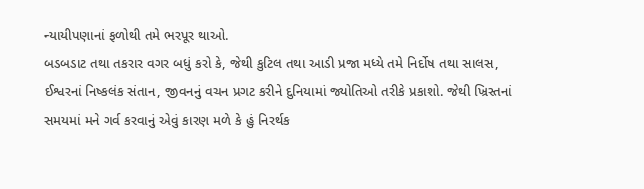ન્યાયીપણાનાં ફળોથી તમે ભરપૂર થાઓ.
બડબડાટ તથા તકરાર વગર બધું કરો કે, જેથી કુટિલ તથા આડી પ્રજા મધ્યે તમે નિર્દોષ તથા સાલસ, ઈશ્વરનાં નિષ્કલંક સંતાન, જીવનનું વચન પ્રગટ કરીને દુનિયામાં જ્યોતિઓ તરીકે પ્રકાશો. જેથી ખ્રિસ્તનાં સમયમાં મને ગર્વ કરવાનું એવું કારણ મળે કે હું નિરર્થક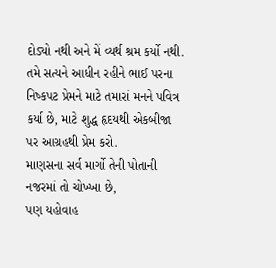દોડ્યો નથી અને મેં વ્યર્થ શ્રમ કર્યો નથી.
તમે સત્યને આધીન રહીને ભાઈ પરના નિષ્કપટ પ્રેમને માટે તમારાં મનને પવિત્ર કર્યા છે, માટે શુદ્ધ હૃદયથી એકબીજા પર આગ્રહથી પ્રેમ કરો.
માણસના સર્વ માર્ગો તેની પોતાની નજરમાં તો ચોખ્ખા છે,
પણ યહોવાહ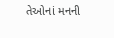તેઓનાં મનની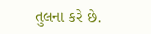તુલના કરે છે.